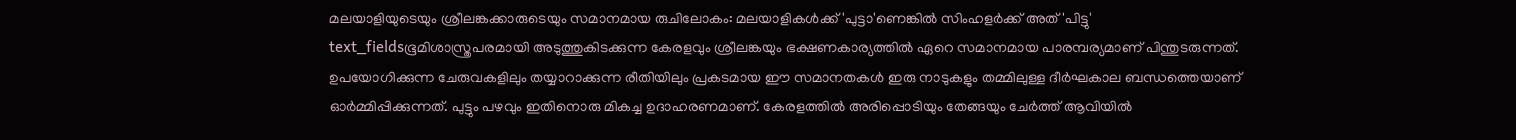മലയാളിയുടെയും ശ്രീലങ്കക്കാരുടെയും സമാനമായ രുചിലോകം: മലയാളികൾക്ക് 'പുട്ടാ'ണെങ്കിൽ സിംഹളർക്ക് അത് 'പിട്ടു'
text_fieldsഭൂമിശാസ്ത്രപരമായി അടുത്തുകിടക്കുന്ന കേരളവും ശ്രീലങ്കയും ഭക്ഷണകാര്യത്തിൽ ഏറെ സമാനമായ പാരമ്പര്യമാണ് പിന്തുടരുന്നത്. ഉപയോഗിക്കുന്ന ചേരുവകളിലും തയ്യാറാക്കുന്ന രീതിയിലും പ്രകടമായ ഈ സമാനതകൾ ഇരു നാടുകളും തമ്മിലുള്ള ദീർഘകാല ബന്ധത്തെയാണ് ഓർമ്മിപ്പിക്കുന്നത്. പുട്ടും പഴവും ഇതിനൊരു മികച്ച ഉദാഹരണമാണ്. കേരളത്തിൽ അരിപ്പൊടിയും തേങ്ങയും ചേർത്ത് ആവിയിൽ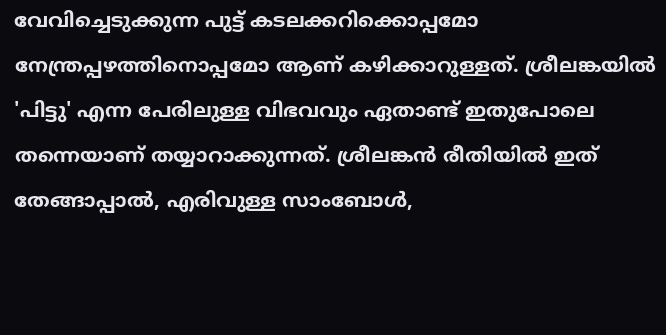വേവിച്ചെടുക്കുന്ന പുട്ട് കടലക്കറിക്കൊപ്പമോ നേന്ത്രപ്പഴത്തിനൊപ്പമോ ആണ് കഴിക്കാറുള്ളത്. ശ്രീലങ്കയിൽ 'പിട്ടു' എന്ന പേരിലുള്ള വിഭവവും ഏതാണ്ട് ഇതുപോലെ തന്നെയാണ് തയ്യാറാക്കുന്നത്. ശ്രീലങ്കൻ രീതിയിൽ ഇത് തേങ്ങാപ്പാൽ, എരിവുള്ള സാംബോൾ,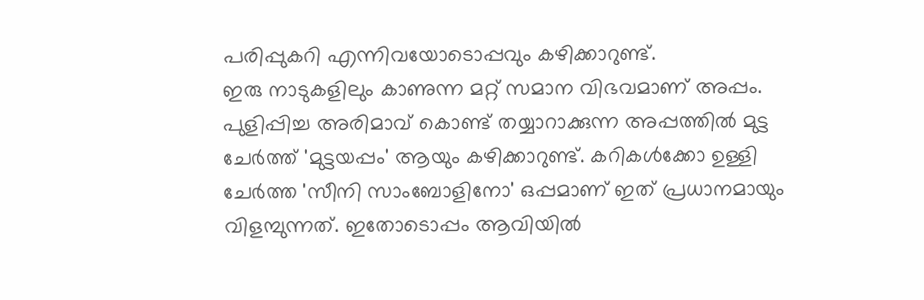പരിപ്പുകറി എന്നിവയോടൊപ്പവും കഴിക്കാറുണ്ട്.
ഇരു നാടുകളിലും കാണുന്ന മറ്റ് സമാന വിഭവമാണ് അപ്പം. പുളിപ്പിച്ച അരിമാവ് കൊണ്ട് തയ്യാറാക്കുന്ന അപ്പത്തിൽ മുട്ട ചേർത്ത് 'മുട്ടയപ്പം' ആയും കഴിക്കാറുണ്ട്. കറികൾക്കോ ഉള്ളി ചേർത്ത 'സീനി സാംബോളിനോ' ഒപ്പമാണ് ഇത് പ്രധാനമായും വിളമ്പുന്നത്. ഇതോടൊപ്പം ആവിയിൽ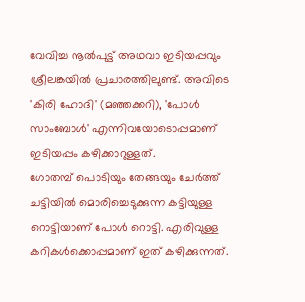വേവിച്ച നൂൽപുട്ട് അഥവാ ഇടിയപ്പവും ശ്രീലങ്കയിൽ പ്രചാരത്തിലുണ്ട്. അവിടെ 'കിരി ഹോദി' (മഞ്ഞക്കറി), 'പോൾ സാംബോൾ' എന്നിവയോടൊപ്പമാണ് ഇടിയപ്പം കഴിക്കാറുള്ളത്.
ഗോതമ്പ് പൊടിയും തേങ്ങയും ചേർത്ത് ചട്ടിയിൽ മൊരിച്ചെടുക്കുന്ന കട്ടിയുള്ള റൊട്ടിയാണ് പോൾ റൊട്ടി. എരിവുള്ള കറികൾക്കൊപ്പമാണ് ഇത് കഴിക്കുന്നത്.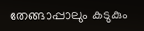തേങ്ങാപ്പാലും കടുകും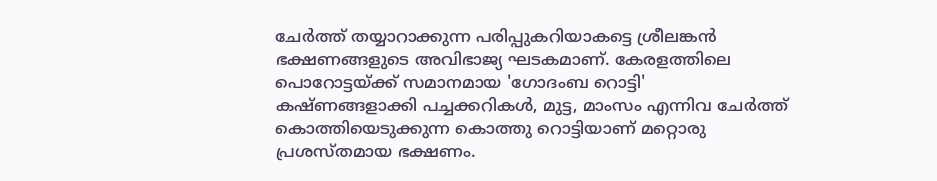ചേർത്ത് തയ്യാറാക്കുന്ന പരിപ്പുകറിയാകട്ടെ ശ്രീലങ്കൻ ഭക്ഷണങ്ങളുടെ അവിഭാജ്യ ഘടകമാണ്. കേരളത്തിലെ പൊറോട്ടയ്ക്ക് സമാനമായ 'ഗോദംബ റൊട്ടി' കഷ്ണങ്ങളാക്കി പച്ചക്കറികൾ, മുട്ട, മാംസം എന്നിവ ചേർത്ത് കൊത്തിയെടുക്കുന്ന കൊത്തു റൊട്ടിയാണ് മറ്റൊരു പ്രശസ്തമായ ഭക്ഷണം.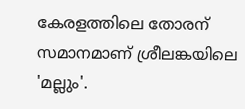കേരളത്തിലെ തോരന് സമാനമാണ് ശ്രീലങ്കയിലെ 'മല്ലും'.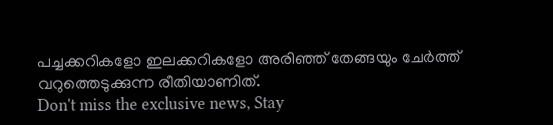പച്ചക്കറികളോ ഇലക്കറികളോ അരിഞ്ഞ് തേങ്ങയും ചേർത്ത് വറുത്തെടുക്കുന്ന രീതിയാണിത്.
Don't miss the exclusive news, Stay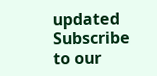updated
Subscribe to our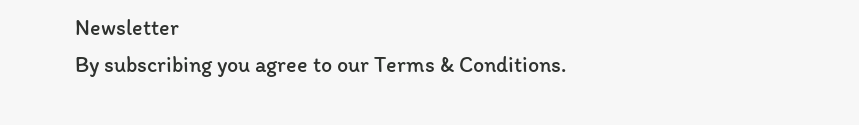Newsletter
By subscribing you agree to our Terms & Conditions.